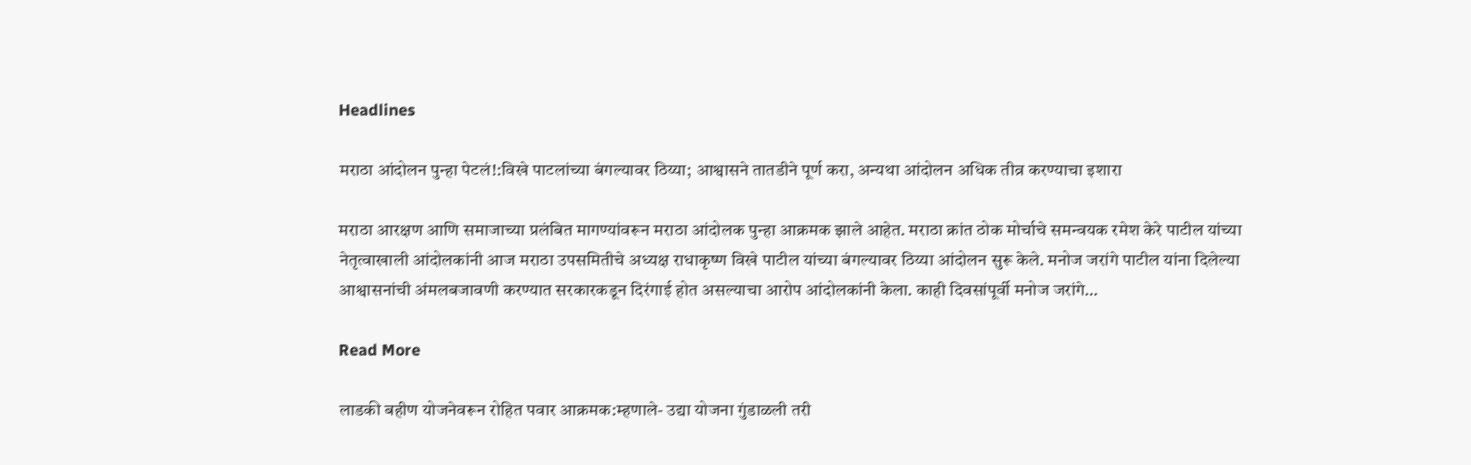Headlines

मराठा आंदोलन पुन्हा पेटलं!:विखे पाटलांच्या बंगल्यावर ठिय्या; आश्वासने तातडीने पूर्ण करा, अन्यथा आंदोलन अधिक तीव्र करण्याचा इशारा

मराठा आरक्षण आणि समाजाच्या प्रलंबित मागण्यांवरून मराठा आंदोलक पुन्हा आक्रमक झाले आहेत. मराठा क्रांत ठोक मोर्चाचे समन्वयक रमेश केरे पाटील यांच्या नेतृत्वाखाली आंदोलकांनी आज मराठा उपसमितीचे अध्यक्ष राधाकृष्ण विखे पाटील यांच्या बंगल्यावर ठिय्या आंदोलन सुरू केले. मनोज जरांगे पाटील यांना दिलेल्या आश्वासनांची अंमलबजावणी करण्यात सरकारकडून दिरंगाई होत असल्याचा आरोप आंदोलकांनी केला. काही दिवसांपूर्वी मनोज जरांगे…

Read More

लाडकी बहीण योजनेवरून रोहित पवार आक्रमक:म्हणाले- उद्या योजना गुंडाळली तरी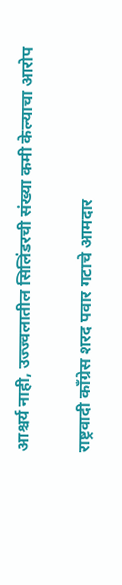आश्चर्य नाही, उज्ज्वलातील सिलिंडरची संख्या कमी केल्याचा आरोप

राष्ट्रवादी काँग्रेस शरद पवार गटाचे आमदार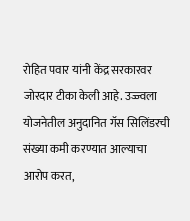रोहित पवार यांनी केंद्र सरकारवर जोरदार टीका केली आहे. उज्ज्वला योजनेतील अनुदानित गॅस सिलिंडरची संख्या कमी करण्यात आल्याचा आरोप करत,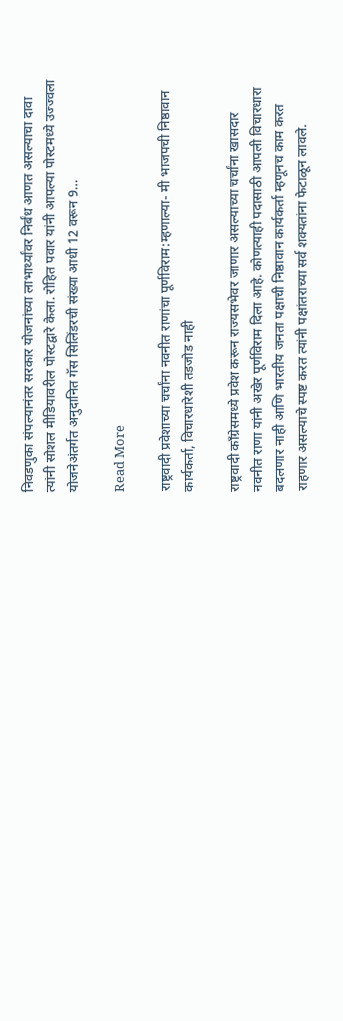निवडणुका संपल्यानंतर सरकार योजनांच्या लाभार्थ्यांवर निर्बंध आणत असल्याचा दावा त्यांनी सोशल मीडियावरील पोस्टद्वारे केला. रोहित पवार यांनी आपल्या पोस्टमध्ये उज्ज्वला योजनेअंतर्गत अनुदानित गॅस सिलिंडरची संख्या आधी 12 वरून 9…

Read More

राष्ट्रवादी प्रवेशाच्या चर्चांना नवनीत राणांचा पूर्णविराम:म्हणाल्या- मी भाजपची निष्ठावान कार्यकर्ता, विचारधारेशी तडजोड नाही

राष्ट्रवादी काँग्रेसमध्ये प्रवेश करून राज्यसभेवर जाणार असल्याच्या चर्चांना खासदार नवनीत राणा यांनी अखेर पूर्णविराम दिला आहे. कोणत्याही पदासाठी आपली विचारधारा बदलणार नाही आणि भारतीय जनता पक्षाची निष्ठावान कार्यकर्ता म्हणूनच काम करत राहणार असल्याचे स्पष्ट करत त्यांनी पक्षांतराच्या सर्व शक्यतांना फेटाळून लावले.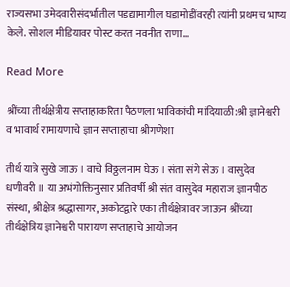राज्यसभा उमेदवारीसंदर्भातील पडद्यामागील घडामोडींवरही त्यांनी प्रथमच भाष्य केले. सोशल मीडियावर पोस्ट करत नवनीत राणा…

Read More

श्रींच्या तीर्थक्षेत्रीय सप्ताहाकरिता पैठणला भाविकांची मांदियाळी:श्री ज्ञानेश्वरी व भावार्थ रामायणाचे ज्ञान सप्ताहाचा श्रीगणेशा

तीर्थ यात्रे सुखे जाऊ । वाचे विठ्ठलनाम घेऊ । संता संगे सेऊ । वासुदेव धणीवरी ॥ या अभंगोक्तिनुसार प्रतिवर्षी श्री संत वासुदेव महाराज ज्ञानपीठ संस्था, श्रीक्षेत्र श्रद्धासागर, अकोटद्वारे एका तीर्थक्षेत्रावर जाऊन श्रींच्या तीर्थक्षेत्रिय ज्ञानेश्वरी पारायण सप्ताहाचे आयोजन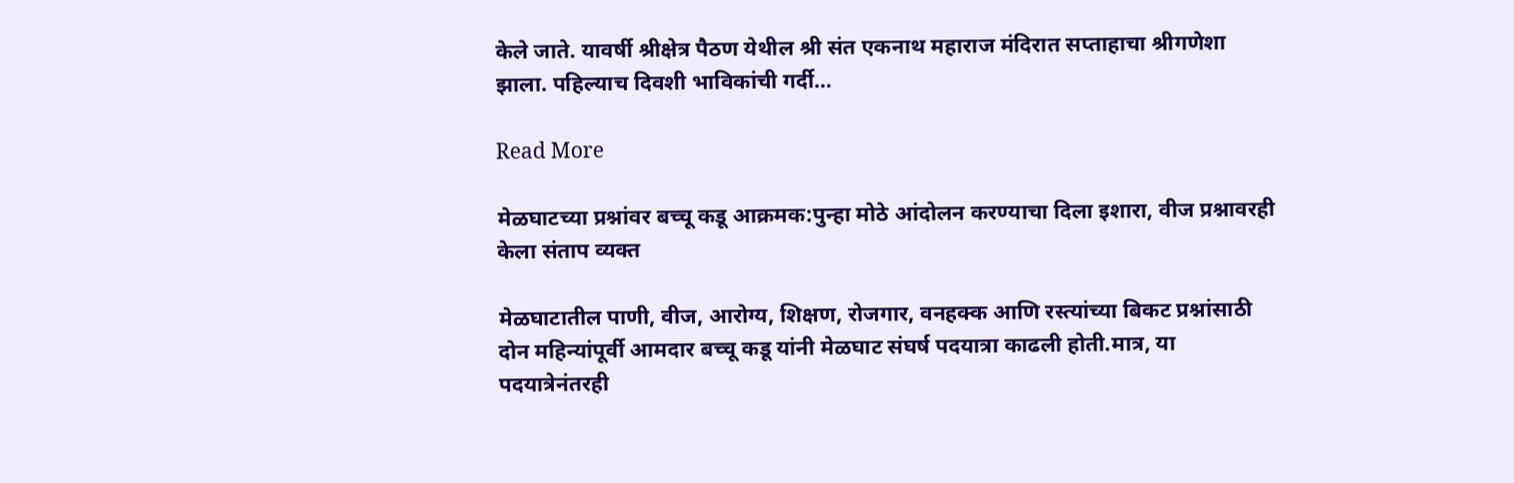केले जाते. यावर्षी श्रीक्षेत्र पैठण येथील श्री संत एकनाथ महाराज मंदिरात सप्ताहाचा श्रीगणेशा झाला. पहिल्याच दिवशी भाविकांची गर्दी…

Read More

मेळघाटच्या प्रश्नांवर बच्चू कडू आक्रमक:पुन्हा मोठे आंदोलन करण्याचा दिला इशारा, वीज प्रश्नावरही केला संताप व्यक्त

मेळघाटातील पाणी, वीज, आरोग्य, शिक्षण, रोजगार, वनहक्क आणि रस्त्यांच्या बिकट प्रश्नांसाठी दोन महिन्यांपूर्वी आमदार बच्चू कडू यांनी मेळघाट संघर्ष पदयात्रा काढली होती.मात्र, या पदयात्रेनंतरही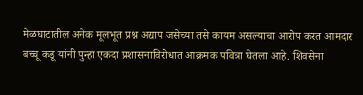मेळघाटातील अनेक मूलभूत प्रश्न अद्याप जसेच्या तसे कायम असल्याचा आरोप करत आमदार बच्चू कडू यांनी पुन्हा एकदा प्रशासनाविरोधात आक्रमक पवित्रा घेतला आहे. शिवसेना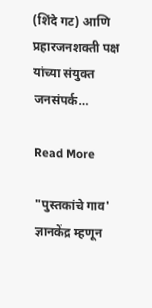(शिंदे गट) आणि प्रहारजनशक्ती पक्ष यांच्या संयुक्त जनसंपर्क…

Read More

"पुस्तकांचे गाव' ज्ञानकेंद्र म्हणून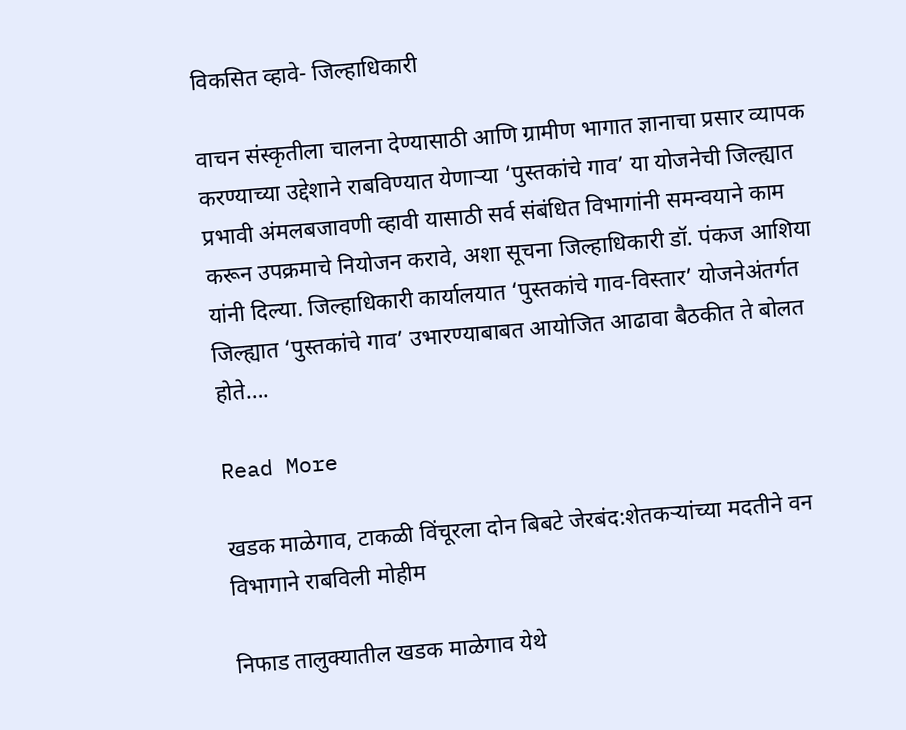विकसित व्हावे- जिल्हाधिकारी

वाचन संस्कृतीला चालना देण्यासाठी आणि ग्रामीण भागात ज्ञानाचा प्रसार व्यापक करण्याच्या उद्देशाने राबविण्यात येणाऱ्या ‘पुस्तकांचे गाव’ या योजनेची जिल्ह्यात प्रभावी अंमलबजावणी व्हावी यासाठी सर्व संबंधित विभागांनी समन्वयाने काम करून उपक्रमाचे नियोजन करावे, अशा सूचना जिल्हाधिकारी डॉ. पंकज आशिया यांनी दिल्या. जिल्हाधिकारी कार्यालयात ‘पुस्तकांचे गाव-विस्तार’ योजनेअंतर्गत जिल्ह्यात ‘पुस्तकांचे गाव’ उभारण्याबाबत आयोजित आढावा बैठकीत ते बोलत होते….

Read More

खडक माळेगाव, टाकळी विंचूरला दोन बिबटे जेरबंद:शेतकऱ्यांच्या मदतीने वन विभागाने राबविली मोहीम

निफाड तालुक्यातील खडक माळेगाव येथे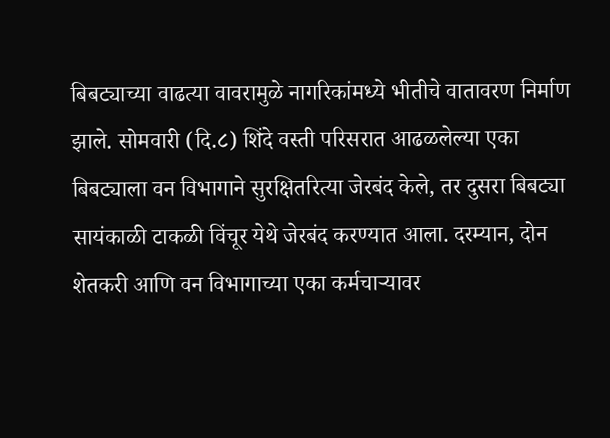बिबट्याच्या वाढत्या वावरामुळे नागरिकांमध्ये भीतीचे वातावरण निर्माण झाले. सोमवारी (दि.८) शिंदे वस्ती परिसरात आढळलेल्या एका बिबट्याला वन विभागाने सुरक्षितरित्या जेरबंद केले, तर दुसरा बिबट्या सायंकाळी टाकळी विंचूर येथे जेरबंद करण्यात आला. दरम्यान, दोन शेतकरी आणि वन विभागाच्या एका कर्मचाऱ्यावर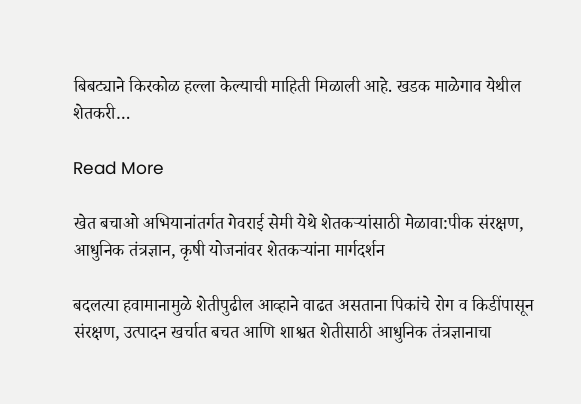बिबट्याने किरकोळ हल्ला केल्याची माहिती मिळाली आहे. खडक माळेगाव येथील शेतकरी…

Read More

खेत बचाओ अभियानांतर्गत गेवराई सेमी येथे शेतकऱ्यांसाठी मेळावा:पीक संरक्षण, आधुनिक तंत्रज्ञान, कृषी योजनांवर शेतकऱ्यांना मार्गदर्शन

बदलत्या हवामानामुळे शेतीपुढील आव्हाने वाढत असताना पिकांचे रोग व किडींपासून संरक्षण, उत्पादन खर्चात बचत आणि शाश्वत शेतीसाठी आधुनिक तंत्रज्ञानाचा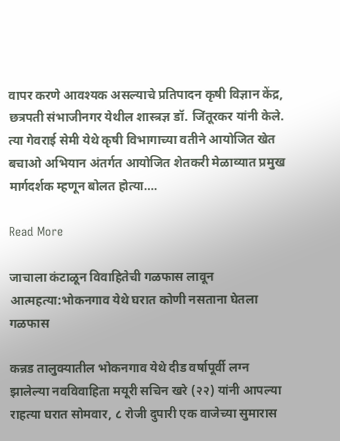वापर करणे आवश्यक असल्याचे प्रतिपादन कृषी विज्ञान केंद्र, छत्रपती संभाजीनगर येथील शास्त्रज्ञ डॉ. जिंतूरकर यांनी केले. त्या गेवराई सेमी येथे कृषी विभागाच्या वतीने आयोजित खेत बचाओ अभियान अंतर्गत आयोजित शेतकरी मेळाव्यात प्रमुख मार्गदर्शक म्हणून बोलत होत्या….

Read More

जाचाला कंटाळून विवाहितेची गळफास लावून आत्महत्या:भोकनगाव येथे घरात कोणी नसताना घेतला गळफास

कन्नड तालुक्यातील भोकनगाव येथे दीड वर्षापूर्वी लग्न झालेल्या नवविवाहिता मयूरी सचिन खरे (२२) यांनी आपल्या राहत्या घरात सोमवार, ८ रोजी दुपारी एक वाजेच्या सुमारास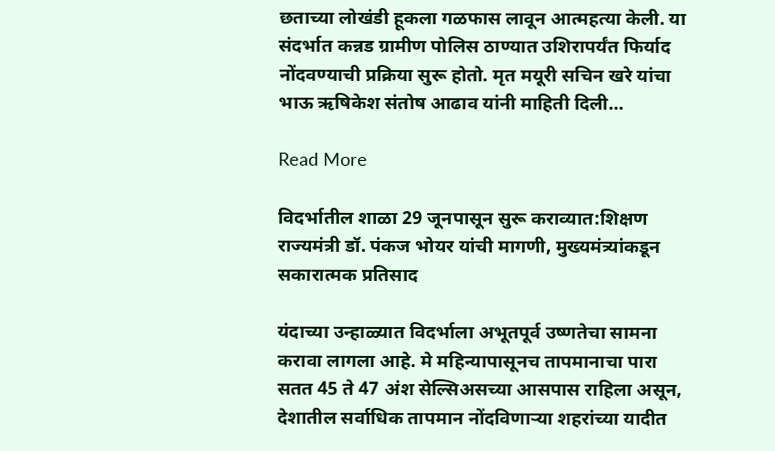छताच्या लोखंडी हूकला गळफास लावून आत्महत्या केली. या संदर्भात कन्नड ग्रामीण पोलिस ठाण्यात उशिरापर्यंत फिर्याद नोंदवण्याची प्रक्रिया सुरू होतो. मृत मयूरी सचिन खरे यांचा भाऊ ऋषिकेश संतोष आढाव यांनी माहिती दिली…

Read More

विदर्भातील शाळा 29 जूनपासून सुरू कराव्यात:शिक्षण राज्यमंत्री डॉ. पंकज भोयर यांची मागणी, मुख्यमंत्र्यांकडून सकारात्मक प्रतिसाद

यंदाच्या उन्हाळ्यात विदर्भाला अभूतपूर्व उष्णतेचा सामना करावा लागला आहे. मे महिन्यापासूनच तापमानाचा पारा सतत 45 ते 47 अंश सेल्सिअसच्या आसपास राहिला असून, देशातील सर्वाधिक तापमान नोंदविणाऱ्या शहरांच्या यादीत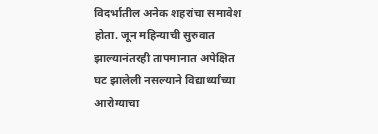विदर्भातील अनेक शहरांचा समावेश होता. जून महिन्याची सुरुवात झाल्यानंतरही तापमानात अपेक्षित घट झालेली नसल्याने विद्यार्थ्यांच्या आरोग्याचा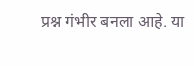प्रश्न गंभीर बनला आहे. या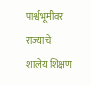पार्श्वभूमीवर राज्याचे शालेय शिक्षण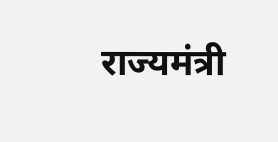राज्यमंत्री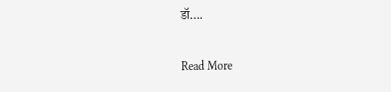डॉ….

Read More